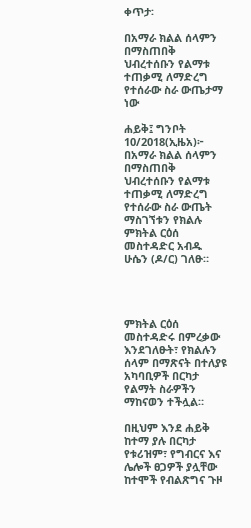ቀጥታ፡

በአማራ ክልል ሰላምን በማስጠበቅ ህብረተሰቡን የልማቱ ተጠቃሚ ለማድረግ የተሰራው ስራ ውጤታማ ነው

ሐይቅ፤ ግንቦት 10/2018(ኢዜአ)፦ በአማራ ክልል ሰላምን በማስጠበቅ ህብረተሰቡን የልማቱ ተጠቃሚ ለማድረግ የተሰራው ስራ ውጤት ማስገኘቱን የክልሉ ምክትል ርዕሰ መስተዳድር አብዱ ሁሴን (ዶ/ር) ገለፁ።




ምክትል ርዕሰ መስተዳድሩ በምረቃው እንደገለፁት፣ የክልሉን ሰላም በማጽናት በተለያዩ አካባቢዎች በርካታ የልማት ስራዎችን ማከናወን ተችሏል።

በዚህም እንደ ሐይቅ ከተማ ያሉ በርካታ የቱሪዝም፣ የግብርና እና ሌሎች ፀጋዎች ያሏቸው ከተሞች የብልጽግና ጉዞ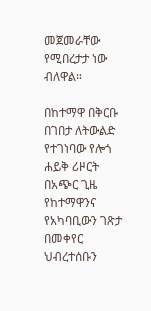መጀመራቸው የሚበረታታ ነው ብለዋል።

በከተማዋ በቅርቡ በገበታ ለትውልድ የተገነባው የሎጎ ሐይቅ ሪዞርት በአጭር ጊዜ የከተማዋንና የአካባቢውን ገጽታ በመቀየር ህብረተሰቡን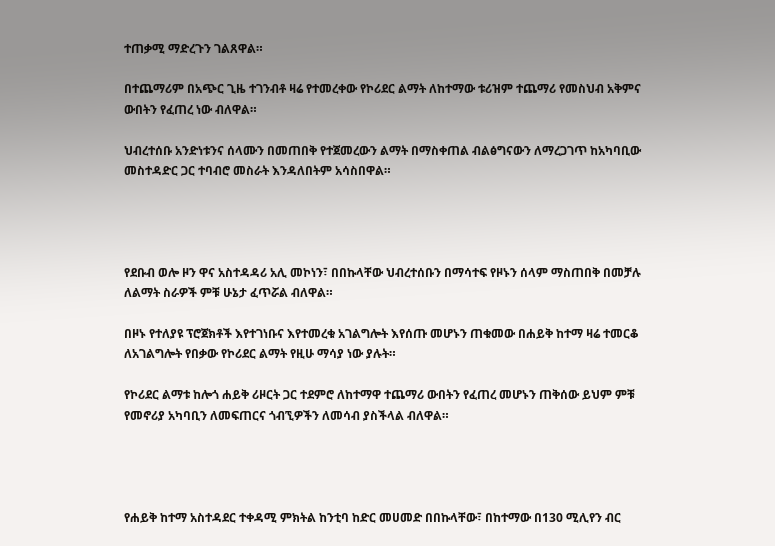ተጠቃሚ ማድረጉን ገልጸዋል።

በተጨማሪም በአጭር ጊዜ ተገንብቶ ዛሬ የተመረቀው የኮሪደር ልማት ለከተማው ቱሪዝም ተጨማሪ የመስህብ አቅምና ውበትን የፈጠረ ነው ብለዋል።

ህብረተሰቡ አንድነቱንና ሰላሙን በመጠበቅ የተጀመረውን ልማት በማስቀጠል ብልፅግናውን ለማረጋገጥ ከአካባቢው መስተዳድር ጋር ተባብሮ መስራት እንዳለበትም አሳስበዋል።




የደቡብ ወሎ ዞን ዋና አስተዳዳሪ አሊ መኮነን፣ በበኩላቸው ህብረተሰቡን በማሳተፍ የዞኑን ሰላም ማስጠበቅ በመቻሉ ለልማት ስራዎች ምቹ ሁኔታ ፈጥሯል ብለዋል።

በዞኑ የተለያዩ ፕሮጀክቶች እየተገነቡና እየተመረቁ አገልግሎት እየሰጡ መሆኑን ጠቁመው በሐይቅ ከተማ ዛሬ ተመርቆ ለአገልግሎት የበቃው የኮሪደር ልማት የዚሁ ማሳያ ነው ያሉት።

የኮሪደር ልማቱ ከሎጎ ሐይቅ ሪዞርት ጋር ተደምሮ ለከተማዋ ተጨማሪ ውበትን የፈጠረ መሆኑን ጠቅሰው ይህም ምቹ የመኖሪያ አካባቢን ለመፍጠርና ጎብኚዎችን ለመሳብ ያስችላል ብለዋል።




የሐይቅ ከተማ አስተዳደር ተቀዳሚ ምክትል ከንቲባ ከድር መሀመድ በበኩላቸው፣ በከተማው በ130 ሚሊየን ብር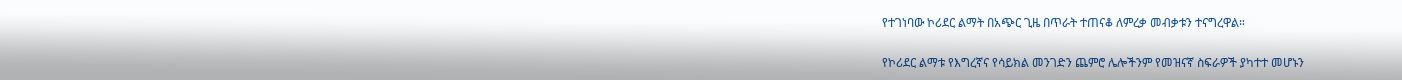የተገነባው ኮሪደር ልማት በአጭር ጊዜ በጥራት ተጠናቆ ለምረቃ መብቃቱን ተናግረዋል።

የኮሪደር ልማቱ የእግረኛና የሳይክል መንገድን ጨምሮ ሌሎችንም የመዝናኛ ስፍራዎች ያካተተ መሆኑን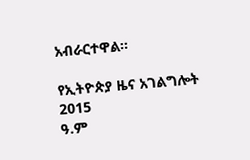አብራርተዋል።

የኢትዮጵያ ዜና አገልግሎት
2015
ዓ.ም